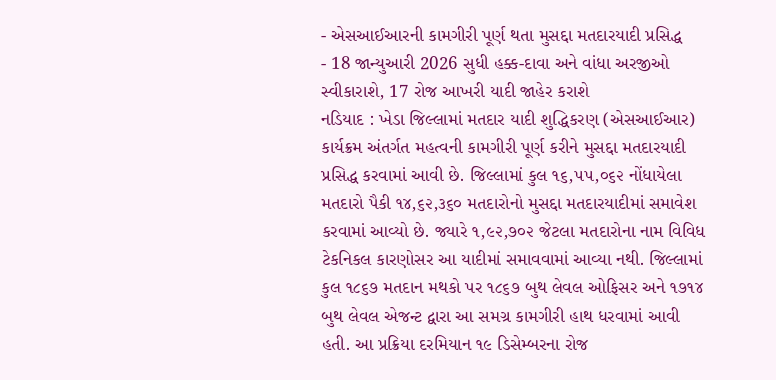- એસઆઈઆરની કામગીરી પૂર્ણ થતા મુસદ્દા મતદારયાદી પ્રસિદ્ધ
- 18 જાન્યુઆરી 2026 સુધી હક્ક-દાવા અને વાંધા અરજીઓ સ્વીકારાશે, 17 રોજ આખરી યાદી જાહેર કરાશે
નડિયાદ : ખેડા જિલ્લામાં મતદાર યાદી શુદ્ધિકરણ (એસઆઈઆર) કાર્યક્રમ અંતર્ગત મહત્વની કામગીરી પૂર્ણ કરીને મુસદ્દા મતદારયાદી પ્રસિદ્ધ કરવામાં આવી છે. જિલ્લામાં કુલ ૧૬,૫૫,૦૬૨ નોંધાયેલા મતદારો પૈકી ૧૪,૬૨,૩૬૦ મતદારોનો મુસદ્દા મતદારયાદીમાં સમાવેશ કરવામાં આવ્યો છે. જ્યારે ૧,૯૨,૭૦૨ જેટલા મતદારોના નામ વિવિધ ટેકનિકલ કારણોસર આ યાદીમાં સમાવવામાં આવ્યા નથી. જિલ્લામાં કુલ ૧૮૬૭ મતદાન મથકો પર ૧૮૬૭ બુથ લેવલ ઓફિસર અને ૧૭૧૪ બુથ લેવલ એજન્ટ દ્વારા આ સમગ્ર કામગીરી હાથ ધરવામાં આવી હતી. આ પ્રક્રિયા દરમિયાન ૧૯ ડિસેમ્બરના રોજ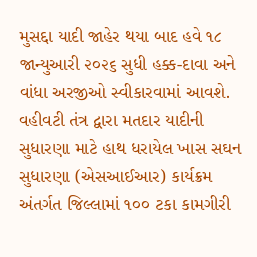મુસદ્દા યાદી જાહેર થયા બાદ હવે ૧૮ જાન્યુઆરી ૨૦૨૬ સુધી હક્ક-દાવા અને વાંધા અરજીઓ સ્વીકારવામાં આવશે.
વહીવટી તંત્ર દ્વારા મતદાર યાદીની સુધારણા માટે હાથ ધરાયેલ ખાસ સઘન સુધારણા (એસઆઈઆર) કાર્યક્રમ અંતર્ગત જિલ્લામાં ૧૦૦ ટકા કામગીરી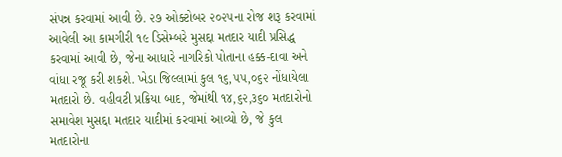સંપન્ન કરવામાં આવી છે. ૨૭ ઓક્ટોબર ૨૦૨૫ના રોજ શરૂ કરવામાં આવેલી આ કામગીરી ૧૯ ડિસેમ્બરે મુસદ્દા મતદાર યાદી પ્રસિદ્ધ કરવામાં આવી છે, જેના આધારે નાગરિકો પોતાના હક્ક-દાવા અને વાંધા રજૂ કરી શકશે. ખેડા જિલ્લામાં કુલ ૧૬,૫૫,૦૬૨ નોંધાયેલા મતદારો છે. વહીવટી પ્રક્રિયા બાદ, જેમાંથી ૧૪,૬૨,૩૬૦ મતદારોનો સમાવેશ મુસદ્દા મતદાર યાદીમાં કરવામાં આવ્યો છે, જે કુલ મતદારોના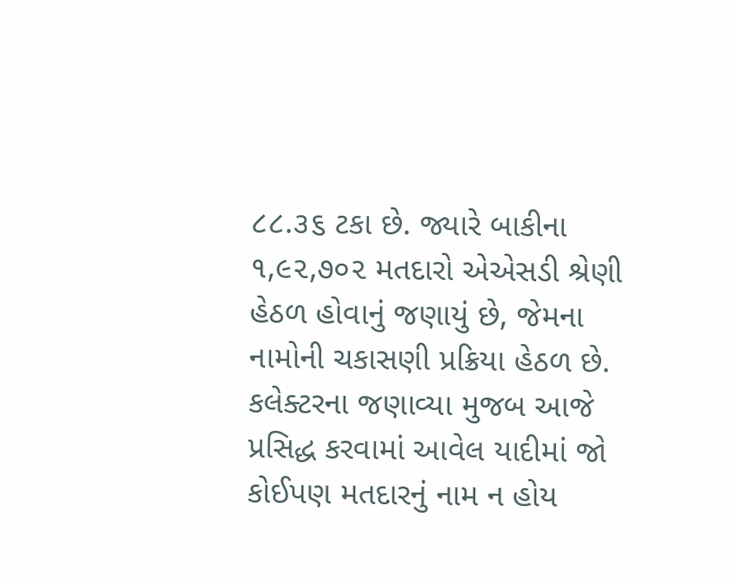૮૮.૩૬ ટકા છે. જ્યારે બાકીના ૧,૯૨,૭૦૨ મતદારો એએસડી શ્રેણી હેઠળ હોવાનું જણાયું છે, જેમના નામોની ચકાસણી પ્રક્રિયા હેઠળ છે. કલેક્ટરના જણાવ્યા મુજબ આજે પ્રસિદ્ધ કરવામાં આવેલ યાદીમાં જો કોઈપણ મતદારનું નામ ન હોય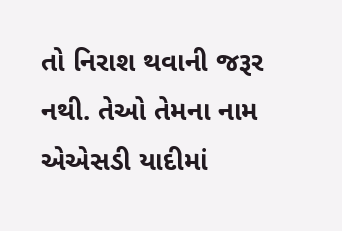તો નિરાશ થવાની જરૂર નથી. તેઓ તેમના નામ એએસડી યાદીમાં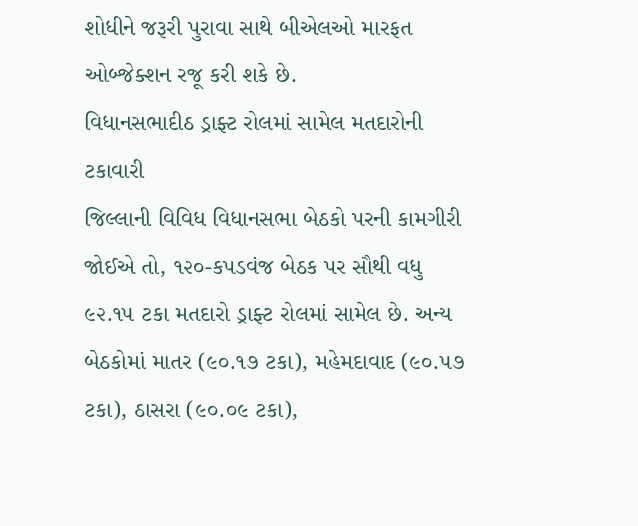શોધીને જરૂરી પુરાવા સાથે બીએલઓ મારફત ઓબ્જેક્શન રજૂ કરી શકે છે.
વિધાનસભાદીઠ ડ્રાફ્ટ રોલમાં સામેલ મતદારોની ટકાવારી
જિલ્લાની વિવિધ વિધાનસભા બેઠકો પરની કામગીરી જોઈએ તો, ૧૨૦-કપડવંજ બેઠક પર સૌથી વધુ ૯૨.૧૫ ટકા મતદારો ડ્રાફ્ટ રોલમાં સામેલ છે. અન્ય બેઠકોમાં માતર (૯૦.૧૭ ટકા), મહેમદાવાદ (૯૦.૫૭ ટકા), ઠાસરા (૯૦.૦૯ ટકા),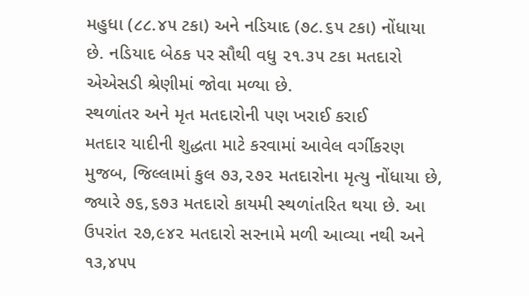મહુધા (૮૮.૪૫ ટકા) અને નડિયાદ (૭૮.૬૫ ટકા) નોંધાયા છે. નડિયાદ બેઠક પર સૌથી વધુ ૨૧.૩૫ ટકા મતદારો એએસડી શ્રેણીમાં જોવા મળ્યા છે.
સ્થળાંતર અને મૃત મતદારોની પણ ખરાઈ કરાઈ
મતદાર યાદીની શુદ્ધતા માટે કરવામાં આવેલ વર્ગીકરણ મુજબ, જિલ્લામાં કુલ ૭૩,૨૭૨ મતદારોના મૃત્યુ નોંધાયા છે, જ્યારે ૭૬,૬૭૩ મતદારો કાયમી સ્થળાંતરિત થયા છે. આ ઉપરાંત ૨૭,૯૪૨ મતદારો સરનામે મળી આવ્યા નથી અને ૧૩,૪૫૫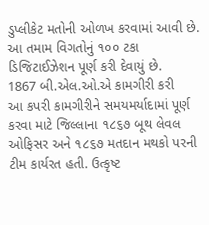ડુપ્લીકેટ મતોની ઓળખ કરવામાં આવી છે. આ તમામ વિગતોનું ૧૦૦ ટકા ડિજિટાઈઝેશન પૂર્ણ કરી દેવાયું છે.
1867 બી.એલ.ઓ.એ કામગીરી કરી
આ કપરી કામગીરીને સમયમર્યાદામાં પૂર્ણ કરવા માટે જિલ્લાના ૧૮૬૭ બૂથ લેવલ ઓફિસર અને ૧૮૬૭ મતદાન મથકો પરની ટીમ કાર્યરત હતી. ઉત્કૃષ્ટ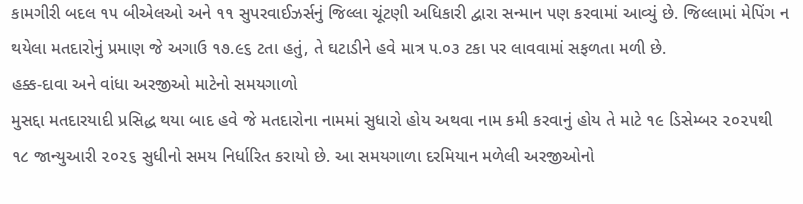કામગીરી બદલ ૧૫ બીએલઓ અને ૧૧ સુપરવાઈઝર્સનું જિલ્લા ચૂંટણી અધિકારી દ્વારા સન્માન પણ કરવામાં આવ્યું છે. જિલ્લામાં મેપિંગ ન થયેલા મતદારોનું પ્રમાણ જે અગાઉ ૧૭.૯૬ ટતા હતું, તે ઘટાડીને હવે માત્ર ૫.૦૩ ટકા પર લાવવામાં સફળતા મળી છે.
હક્ક-દાવા અને વાંધા અરજીઓ માટેનો સમયગાળો
મુસદ્દા મતદારયાદી પ્રસિદ્ધ થયા બાદ હવે જે મતદારોના નામમાં સુધારો હોય અથવા નામ કમી કરવાનું હોય તે માટે ૧૯ ડિસેમ્બર ૨૦૨૫થી ૧૮ જાન્યુઆરી ૨૦૨૬ સુધીનો સમય નિર્ધારિત કરાયો છે. આ સમયગાળા દરમિયાન મળેલી અરજીઓનો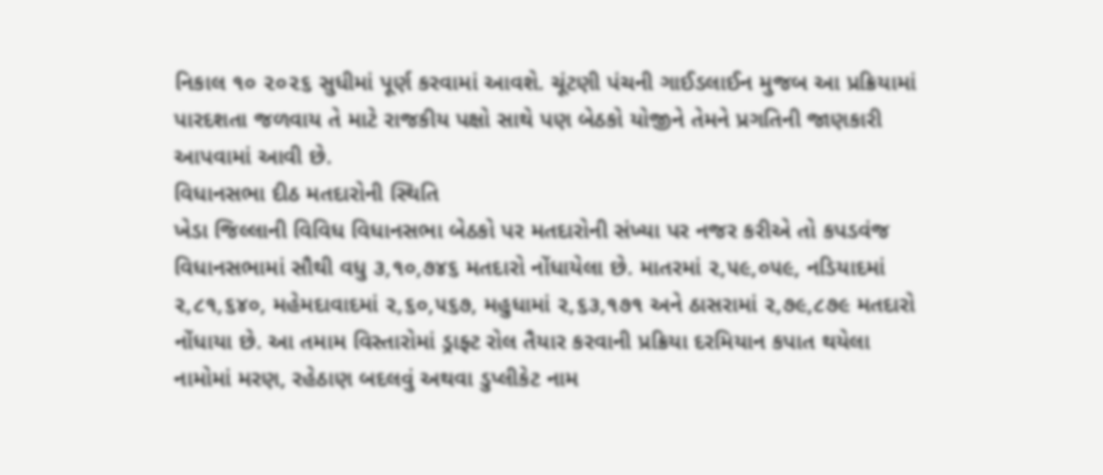નિકાલ ૧૦ ૨૦૨૬ સુધીમાં પૂર્ણ કરવામાં આવશે. ચૂંટણી પંચની ગાઈડલાઈન મુજબ આ પ્રક્રિયામાં પારદશતા જળવાય તે માટે રાજકીય પક્ષો સાથે પણ બેઠકો યોજીને તેમને પ્રગતિની જાણકારી આપવામાં આવી છે.
વિધાનસભા દીઠ મતદારોની સ્થિતિ
ખેડા જિલ્લાની વિવિધ વિધાનસભા બેઠકો પર મતદારોની સંખ્યા પર નજર કરીએ તો કપડવંજ વિધાનસભામાં સૌથી વધુ ૩,૧૦,૭૪૬ મતદારો નોંધાયેલા છે. માતરમાં ૨,૫૯,૦૫૯, નડિયાદમાં ૨,૮૧,૬૪૦, મહેમદાવાદમાં ૨,૬૦,૫૬૭, મહુધામાં ૨,૬૩,૧૭૧ અને ઠાસરામાં ૨,૭૯,૮૭૯ મતદારો નોંધાયા છે. આ તમામ વિસ્તારોમાં ડ્રાફ્ટ રોલ તૈયાર કરવાની પ્રક્રિયા દરમિયાન કપાત થયેલા નામોમાં મરણ, રહેઠાણ બદલવું અથવા ડુપ્લીકેટ નામ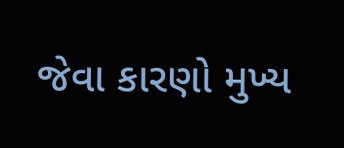જેવા કારણો મુખ્ય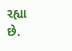રહ્યા છે.